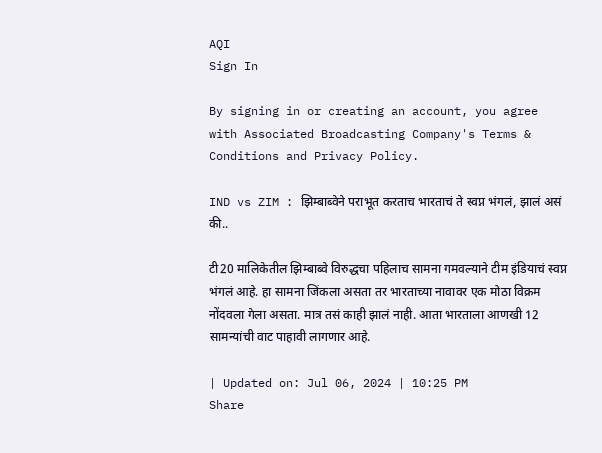AQI
Sign In

By signing in or creating an account, you agree with Associated Broadcasting Company's Terms & Conditions and Privacy Policy.

IND vs ZIM : झिम्बाब्वेने पराभूत करताच भारताचं ते स्वप्न भंगलं, झालं असं की..

टी20 मालिकेतील झिम्बाब्वे विरुद्धचा पहिलाच सामना गमवल्याने टीम इंडियाचं स्वप्न भंगलं आहे. हा सामना जिंकला असता तर भारताच्या नावावर एक मोठा विक्रम नोंदवला गेला असता. मात्र तसं काही झालं नाही. आता भारताला आणखी 12 सामन्यांची वाट पाहावी लागणार आहे.

| Updated on: Jul 06, 2024 | 10:25 PM
Share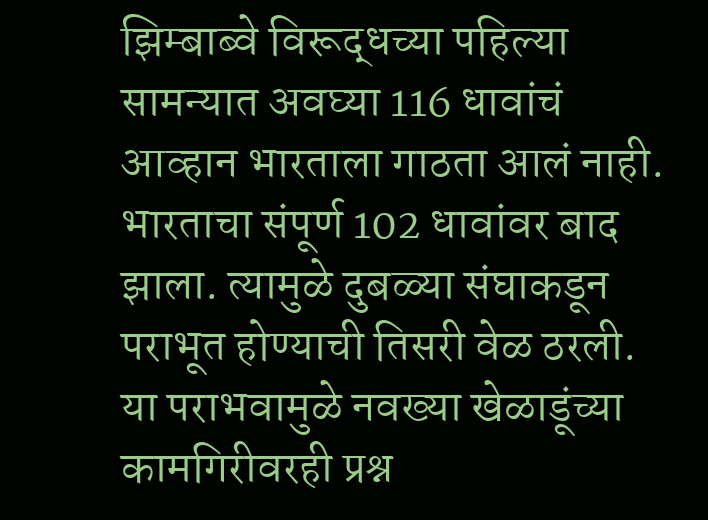झिम्बाब्वे विरूद्धच्या पहिल्या सामन्यात अवघ्या 116 धावांचं आव्हान भारताला गाठता आलं नाही. भारताचा संपूर्ण 102 धावांवर बाद झाला. त्यामुळे दुबळ्या संघाकडून पराभूत होण्याची तिसरी वेळ ठरली. या पराभवामुळे नवख्या खेळाडूंच्या कामगिरीवरही प्रश्न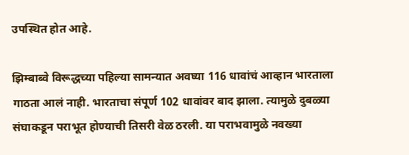उपस्थित होत आहे.

झिम्बाब्वे विरूद्धच्या पहिल्या सामन्यात अवघ्या 116 धावांचं आव्हान भारताला गाठता आलं नाही. भारताचा संपूर्ण 102 धावांवर बाद झाला. त्यामुळे दुबळ्या संघाकडून पराभूत होण्याची तिसरी वेळ ठरली. या पराभवामुळे नवख्या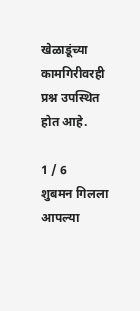खेळाडूंच्या कामगिरीवरही प्रश्न उपस्थित होत आहे.

1 / 6
शुबमन गिलला आपल्या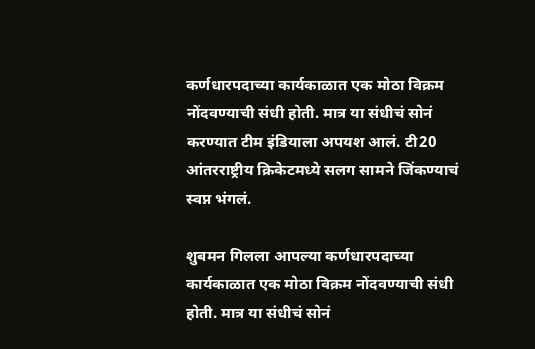कर्णधारपदाच्या कार्यकाळात एक मोठा विक्रम नोंदवण्याची संधी होती. मात्र या संधीचं सोनं करण्यात टीम इंडियाला अपयश आलं. टी20 आंतरराष्ट्रीय क्रिकेटमध्ये सलग सामने जिंकण्याचं स्वप्न भंगलं.

शुबमन गिलला आपल्या कर्णधारपदाच्या कार्यकाळात एक मोठा विक्रम नोंदवण्याची संधी होती. मात्र या संधीचं सोनं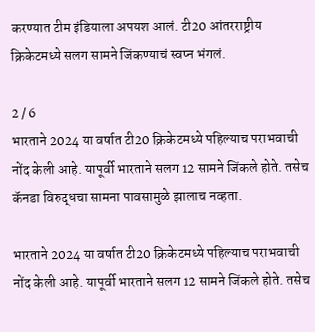करण्यात टीम इंडियाला अपयश आलं. टी20 आंतरराष्ट्रीय क्रिकेटमध्ये सलग सामने जिंकण्याचं स्वप्न भंगलं.

2 / 6
भारताने 2024 या वर्षात टी20 क्रिकेटमध्ये पहिल्याच पराभवाची नोंद केली आहे. यापूर्वी भारताने सलग 12 सामने जिंकले होते. तसेच कॅनडा विरुद्धचा सामना पावसामुळे झालाच नव्हता.

भारताने 2024 या वर्षात टी20 क्रिकेटमध्ये पहिल्याच पराभवाची नोंद केली आहे. यापूर्वी भारताने सलग 12 सामने जिंकले होते. तसेच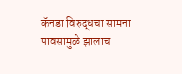कॅनडा विरुद्धचा सामना पावसामुळे झालाच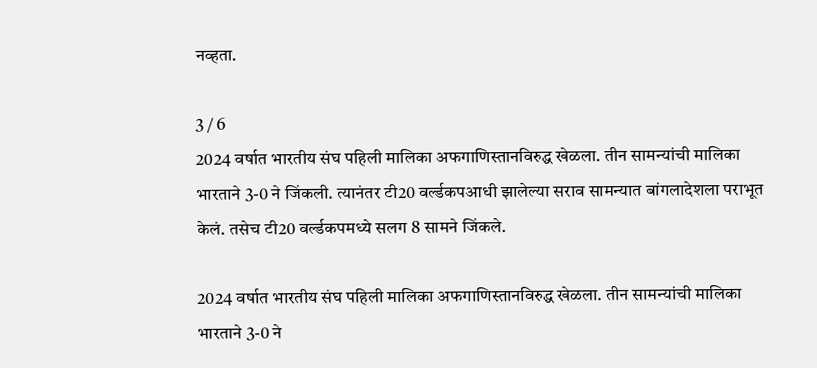नव्हता.

3 / 6
2024 वर्षात भारतीय संघ पहिली मालिका अफगाणिस्तानविरुद्ध खेळला. तीन सामन्यांची मालिका भारताने 3-0 ने जिंकली. त्यानंतर टी20 वर्ल्डकपआधी झालेल्या सराव सामन्यात बांगलादेशला पराभूत केलं. तसेच टी20 वर्ल्डकपमध्ये सलग 8 सामने जिंकले.

2024 वर्षात भारतीय संघ पहिली मालिका अफगाणिस्तानविरुद्ध खेळला. तीन सामन्यांची मालिका भारताने 3-0 ने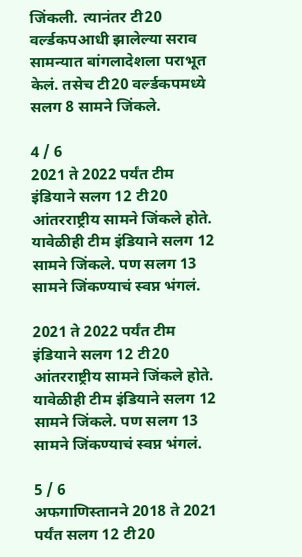जिंकली. त्यानंतर टी20 वर्ल्डकपआधी झालेल्या सराव सामन्यात बांगलादेशला पराभूत केलं. तसेच टी20 वर्ल्डकपमध्ये सलग 8 सामने जिंकले.

4 / 6
2021 ते 2022 पर्यंत टीम इंडियाने सलग 12 टी20 आंतरराष्ट्रीय सामने जिंकले होते. यावेळीही टीम इंडियाने सलग 12 सामने जिंकले. पण सलग 13 सामने जिंकण्याचं स्वप्न भंगलं.

2021 ते 2022 पर्यंत टीम इंडियाने सलग 12 टी20 आंतरराष्ट्रीय सामने जिंकले होते. यावेळीही टीम इंडियाने सलग 12 सामने जिंकले. पण सलग 13 सामने जिंकण्याचं स्वप्न भंगलं.

5 / 6
अफगाणिस्तानने 2018 ते 2021 पर्यंत सलग 12 टी20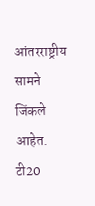आंतरराष्ट्रीय सामने जिंकले आहेत. टी20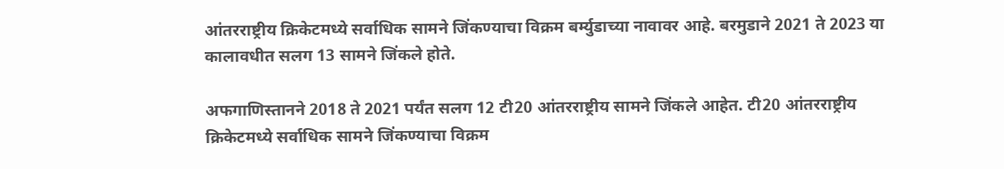आंतरराष्ट्रीय क्रिकेटमध्ये सर्वाधिक सामने जिंकण्याचा विक्रम बर्म्युडाच्या नावावर आहे. बरमुडाने 2021 ते 2023 या कालावधीत सलग 13 सामने जिंकले होते.

अफगाणिस्तानने 2018 ते 2021 पर्यंत सलग 12 टी20 आंतरराष्ट्रीय सामने जिंकले आहेत. टी20 आंतरराष्ट्रीय क्रिकेटमध्ये सर्वाधिक सामने जिंकण्याचा विक्रम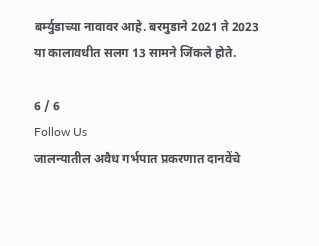बर्म्युडाच्या नावावर आहे. बरमुडाने 2021 ते 2023 या कालावधीत सलग 13 सामने जिंकले होते.

6 / 6
Follow Us
जालन्यातील अवैध गर्भपात प्रकरणात दानवेंचे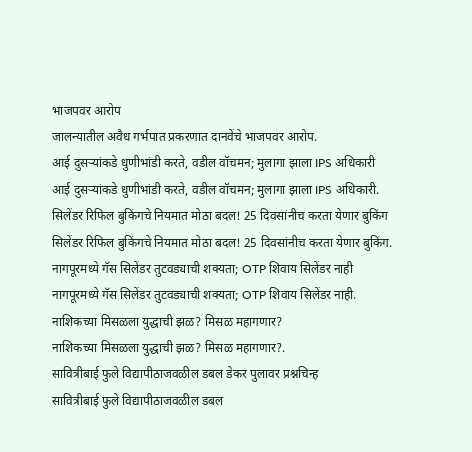भाजपवर आरोप
जालन्यातील अवैध गर्भपात प्रकरणात दानवेंचे भाजपवर आरोप.
आई दुसऱ्यांकडे धुणीभांडी करते, वडील वॉचमन; मुलागा झाला IPS अधिकारी
आई दुसऱ्यांकडे धुणीभांडी करते, वडील वॉचमन; मुलागा झाला IPS अधिकारी.
सिलेंडर रिफिल बुकिंगचे नियमात मोठा बदल! 25 दिवसांनीच करता येणार बुकिंग
सिलेंडर रिफिल बुकिंगचे नियमात मोठा बदल! 25 दिवसांनीच करता येणार बुकिंग.
नागपूरमध्ये गॅस सिलेंडर तुटवड्याची शक्यता; OTP शिवाय सिलेंडर नाही
नागपूरमध्ये गॅस सिलेंडर तुटवड्याची शक्यता; OTP शिवाय सिलेंडर नाही.
नाशिकच्या मिसळला युद्धाची झळ? मिसळ महागणार?
नाशिकच्या मिसळला युद्धाची झळ? मिसळ महागणार?.
सावित्रीबाई फुले विद्यापीठाजवळील डबल डेकर पुलावर प्रश्नचिन्ह
सावित्रीबाई फुले विद्यापीठाजवळील डबल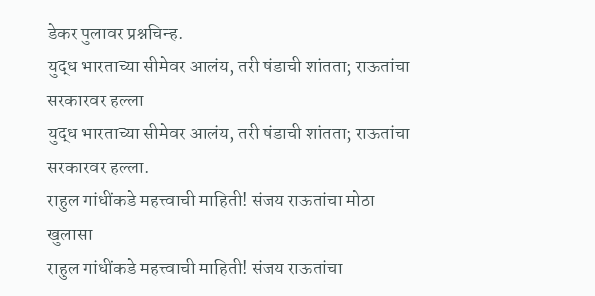डेकर पुलावर प्रश्नचिन्ह.
युद्ध भारताच्या सीमेवर आलंय, तरी षंडाची शांतता; राऊतांचा सरकारवर हल्ला
युद्ध भारताच्या सीमेवर आलंय, तरी षंडाची शांतता; राऊतांचा सरकारवर हल्ला.
राहुल गांधींकडे महत्त्वाची माहिती! संजय राऊतांचा मोठा खुलासा
राहुल गांधींकडे महत्त्वाची माहिती! संजय राऊतांचा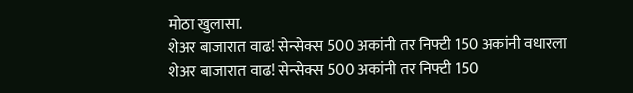मोठा खुलासा.
शेअर बाजारात वाढ! सेन्सेक्स 500 अकांनी तर निफ्टी 150 अकांनी वधारला
शेअर बाजारात वाढ! सेन्सेक्स 500 अकांनी तर निफ्टी 150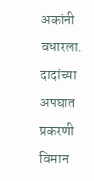अकांनी वधारला.
दादांच्या अपघात प्रकरणी विमान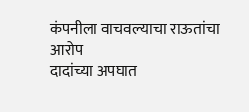कंपनीला वाचवल्याचा राऊतांचा आरोप
दादांच्या अपघात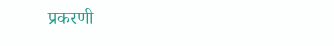प्रकरणी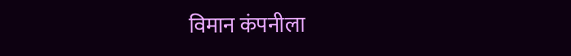विमान कंपनीला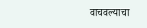वाचवल्याचा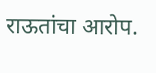राऊतांचा आरोप.